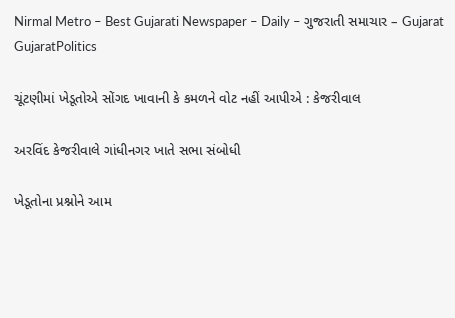Nirmal Metro – Best Gujarati Newspaper – Daily – ગુજરાતી સમાચાર – Gujarat
GujaratPolitics

ચૂંટણીમાં ખેડૂતોએ સોંગદ ખાવાની કે કમળને વોટ નહીં આપીએ : કેજરીવાલ

અરવિંદ કેજરીવાલે ગાંધીનગર ખાતે સભા સંબોધી

ખેડૂતોના પ્રશ્નોને આમ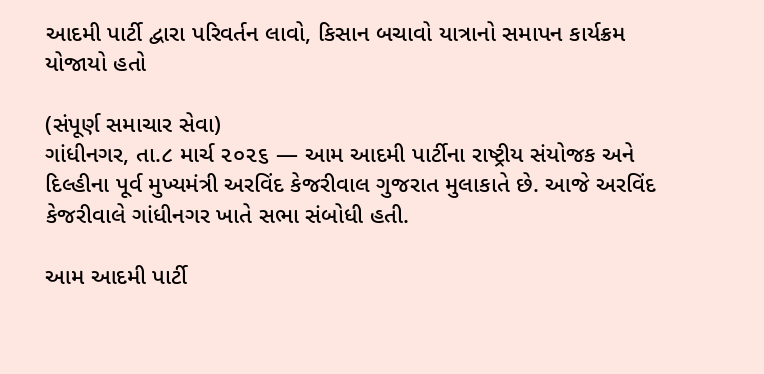આદમી પાર્ટી દ્વારા પરિવર્તન લાવો, કિસાન બચાવો યાત્રાનો સમાપન કાર્યક્રમ યોજાયો હતો

(સંપૂર્ણ સમાચાર સેવા)
ગાંધીનગર, તા.૮ માર્ચ ૨૦૨૬ — આમ આદમી પાર્ટીના રાષ્ટ્રીય સંયોજક અને દિલ્હીના પૂર્વ મુખ્યમંત્રી અરવિંદ કેજરીવાલ ગુજરાત મુલાકાતે છે. આજે અરવિંદ કેજરીવાલે ગાંધીનગર ખાતે સભા સંબોધી હતી.

આમ આદમી પાર્ટી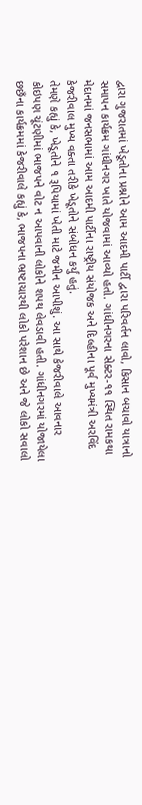દ્વારા ગુજરાતમાં ખેડૂતોના પ્રશ્નોને આમ આદમી પાર્ટી દ્વારા પરિવર્તન લાવો, કિસાન બચાવો યાત્રાનો સમાપન કાર્યક્રમ ગાંધીનગર ખાતે યોજવામાં આવ્યો હતો. ગાંધીનગરના સેક્ટર-૧૧ સ્થિત રામકથા મેદાનમાં જનસભામાં આમ આદમી પાર્ટીના રાષ્ટ્રીય સંયોજક અને દિલ્હીના પૂર્વ મુખ્યમંત્રી અરવિંદ કેજરીવાલ મુખ્ય વક્તા તરીકે ખેડૂતોને સંબોધન કર્યું હતું.
તેમણે કહ્યું કે, ખેડૂતોને ૧ રૂપિયામાં ખેતી માટે જમીન આપીશું. આ સાથે કેજરીવાલે આવનાર કોઇપણ ચૂંટણીમાં ભાજપને વોટ ન આપવાની લોકોને શપથ લેવડાવી હતી. ગાંધીનગરમાં યોજાયેલા છછઁના કાર્યક્રમમાં કેજરીવાલે કહ્યું કે, ભાજપના ભ્રષ્ટાચારથી લોકો પરેશાન છે અને જે લોકો સવાલો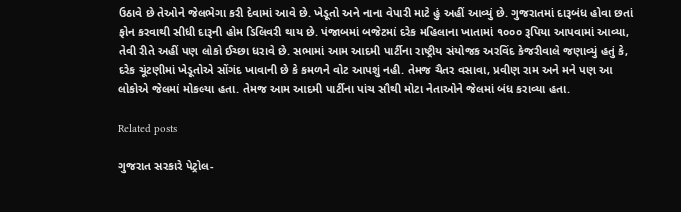ઉઠાવે છે તેઓને જેલભેગા કરી દેવામાં આવે છે. ખેડૂતો અને નાના વેપારી માટે હું અહીં આવ્યું છે. ગુજરાતમાં દારૂબંધ હોવા છતાં ફોન કરવાથી સીધી દારૂની હોમ ડિલિવરી થાય છે. પંજાબમાં બજેટમાં દરેક મહિલાના ખાતામાં ૧૦૦૦ રૂપિયા આપવામાં આવ્યા, તેવી રીતે અહીં પણ લોકો ઈચ્છા ધરાવે છે. સભામાં આમ આદમી પાર્ટીના રાષ્ટ્રીય સંયોજક અરવિંદ કેજરીવાલે જણાવ્યું હતું કે, દરેક ચૂંટણીમાં ખેડૂતોએ સોંગંદ ખાવાની છે કે કમળને વોટ આપશું નહી. તેમજ ચૈતર વસાવા, પ્રવીણ રામ અને મને પણ આ લોકોએ જેલમાં મોકલ્યા હતા. તેમજ આમ આદમી પાર્ટીના પાંચ સૌથી મોટા નેતાઓને જેલમાં બંધ કરાવ્યા હતા.

Related posts

ગુજરાત સરકારે પેટ્રોલ-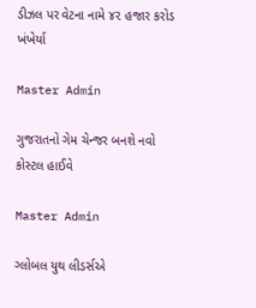ડીઝલ પર વેટના નામે ૪૨ હજાર કરોડ ખંખેર્યા

Master Admin

ગુજરાતનો ગેમ ચેન્જર બનશે નવો કોસ્ટલ હાઈવે

Master Admin

ગ્લોબલ યુથ લીડર્સએ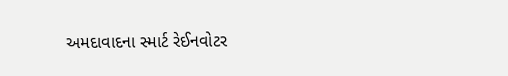અમદાવાદના સ્માર્ટ રેઈનવોટર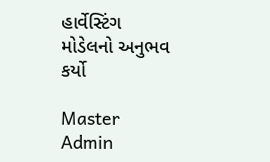હાર્વેસ્ટિંગ મોડેલનો અનુભવ કર્યો

Master Admin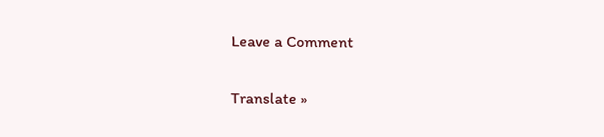Leave a Comment

Translate »